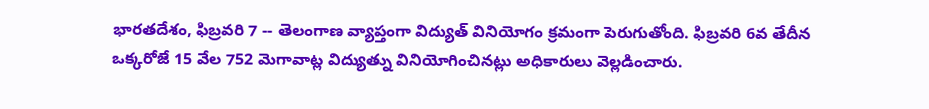భారతదేశం, ఫిబ్రవరి 7 -- తెలంగాణ వ్యాప్తంగా విద్యుత్ వినియోగం క్రమంగా పెరుగుతోంది. ఫిబ్రవరి 6వ తేదీన ఒక్కరోజే 15 వేల 752 మెగావాట్ల విద్యుత్ను వినియోగించినట్లు అధికారులు వెల్లడించారు.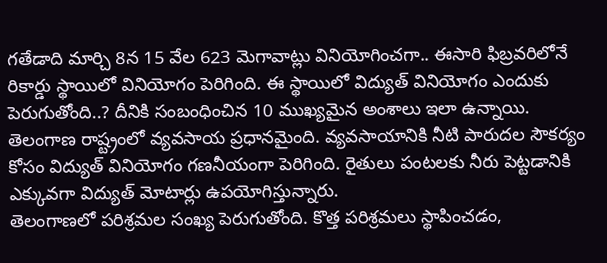గతేడాది మార్చి 8న 15 వేల 623 మెగావాట్లు వినియోగించగా.. ఈసారి ఫిబ్రవరిలోనే రికార్డు స్థాయిలో వినియోగం పెరిగింది. ఈ స్థాయిలో విద్యుత్ వినియోగం ఎందుకు పెరుగుతోంది..? దీనికి సంబంధించిన 10 ముఖ్యమైన అంశాలు ఇలా ఉన్నాయి.
తెలంగాణ రాష్ట్రంలో వ్యవసాయ ప్రధానమైంది. వ్యవసాయానికి నీటి పారుదల సౌకర్యం కోసం విద్యుత్ వినియోగం గణనీయంగా పెరిగింది. రైతులు పంటలకు నీరు పెట్టడానికి ఎక్కువగా విద్యుత్ మోటార్లు ఉపయోగిస్తున్నారు.
తెలంగాణలో పరిశ్రమల సంఖ్య పెరుగుతోంది. కొత్త పరిశ్రమలు స్థాపించడం,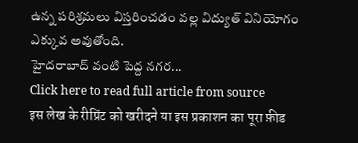ఉన్న పరిశ్రమలు విస్తరించడం వల్ల విద్యుత్ వినియోగం ఎక్కువ అవుతోంది.
హైదరాబాద్ వంటి పెద్ద నగర...
Click here to read full article from source
इस लेख के रीप्रिंट को खरीदने या इस प्रकाशन का पूरा फ़ीड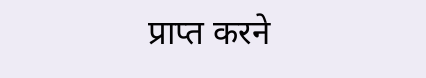प्राप्त करने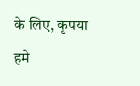के लिए, कृपया
हमे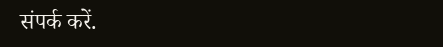संपर्क करें.